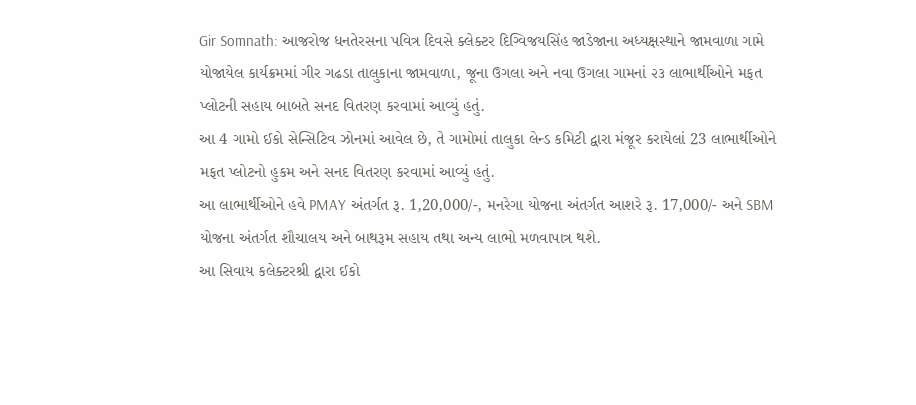Gir Somnath: આજરોજ ધનતેરસના પવિત્ર દિવસે ક્લેક્ટર દિગ્વિજયસિંહ જાડેજાના અધ્યક્ષસ્થાને જામવાળા ગામે યોજાયેલ કાર્યક્રમમાં ગીર ગઢડા તાલુકાના જામવાળા, જૂના ઉગલા અને નવા ઉગલા ગામનાં ૨૩ લાભાર્થીઓને મફત પ્લોટની સહાય બાબતે સનદ વિતરણ કરવામાં આવ્યું હતું.
આ 4 ગામો ઈકો સેન્સિટિવ ઝોનમાં આવેલ છે, તે ગામોમાં તાલુકા લેન્ડ કમિટી દ્વારા મંજૂર કરાયેલાં 23 લાભાર્થીઓને મફત પ્લોટનો હુકમ અને સનદ વિતરણ કરવામાં આવ્યું હતું.
આ લાભાર્થીઓને હવે PMAY અંતર્ગત રૂ. 1,20,000/-, મનરેગા યોજના અંતર્ગત આશરે રૂ. 17,000/- અને SBM યોજના અંતર્ગત શૌચાલય અને બાથરૂમ સહાય તથા અન્ય લાભો મળવાપાત્ર થશે.
આ સિવાય કલેક્ટરશ્રી દ્વારા ઈકો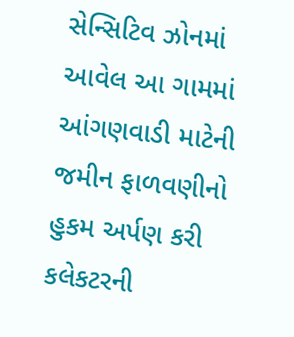સેન્સિટિવ ઝોનમાં આવેલ આ ગામમાં આંગણવાડી માટેની જમીન ફાળવણીનો હુકમ અર્પણ કરી કલેકટરની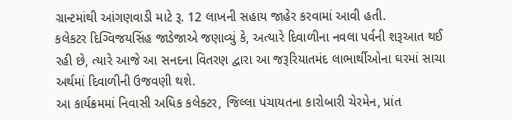ગ્રાન્ટમાંથી આંગણવાડી માટે રૂ. 12 લાખની સહાય જાહેર કરવામાં આવી હતી.
કલેકટર દિગ્વિજયસિંહ જાડેજાએ જણાવ્યું કે, અત્યારે દિવાળીના નવલા પર્વની શરૂઆત થઈ રહી છે, ત્યારે આજે આ સનદના વિતરણ દ્વારા આ જરૂરિયાતમંદ લાભાર્થીઓના ઘરમાં સાચા અર્થમાં દિવાળીની ઉજવણી થશે.
આ કાર્યક્રમમાં નિવાસી અધિક કલેક્ટર, જિલ્લા પંચાયતના કારોબારી ચેરમેન, પ્રાંત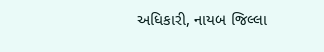અધિકારી, નાયબ જિલ્લા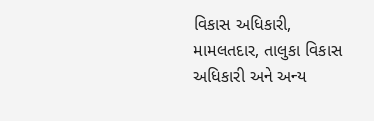વિકાસ અધિકારી, મામલતદાર, તાલુકા વિકાસ અધિકારી અને અન્ય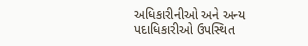અધિકારીનીઓ અને અન્ય પદાધિકારીઓ ઉપસ્થિત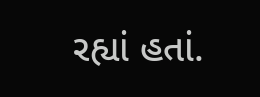રહ્યાં હતાં.